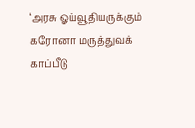‘அரசு ஓய்வூதியருக்கும் கரோனா மருத்துவக் காப்பீடு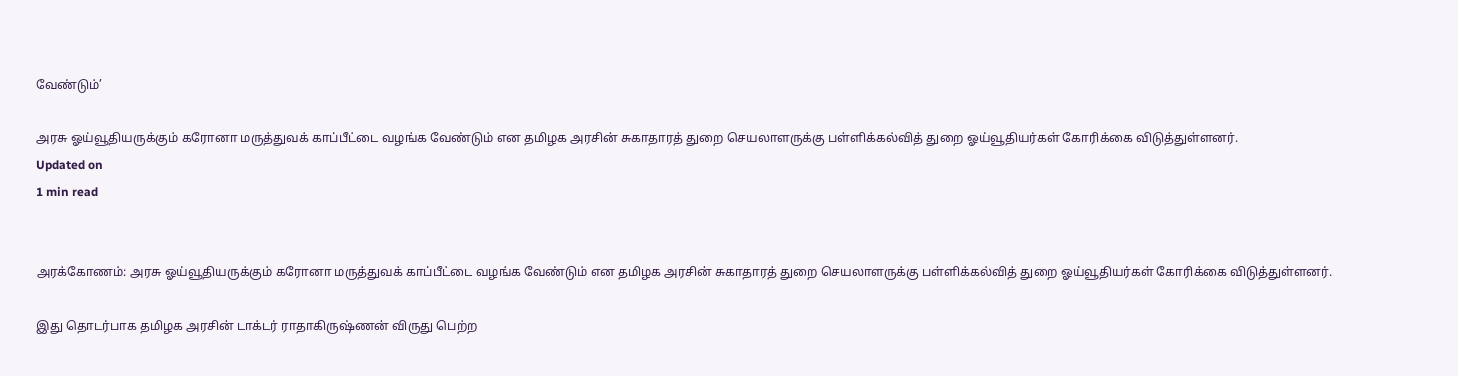வேண்டும்’

அரசு ஓய்வூதியருக்கும் கரோனா மருத்துவக் காப்பீட்டை வழங்க வேண்டும் என தமிழக அரசின் சுகாதாரத் துறை செயலாளருக்கு பள்ளிக்கல்வித் துறை ஓய்வூதியர்கள் கோரிக்கை விடுத்துள்ளனர்.
Updated on
1 min read


அரக்கோணம்: அரசு ஓய்வூதியருக்கும் கரோனா மருத்துவக் காப்பீட்டை வழங்க வேண்டும் என தமிழக அரசின் சுகாதாரத் துறை செயலாளருக்கு பள்ளிக்கல்வித் துறை ஓய்வூதியர்கள் கோரிக்கை விடுத்துள்ளனர்.

இது தொடர்பாக தமிழக அரசின் டாக்டர் ராதாகிருஷ்ணன் விருது பெற்ற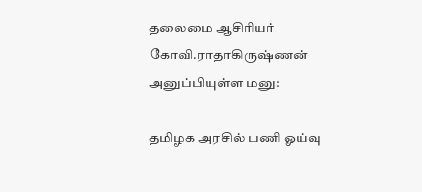தலைமை ஆசிரியர் கோவி.ராதாகிருஷ்ணன் அனுப்பியுள்ள மனு:

தமிழக அரசில் பணி ஓய்வு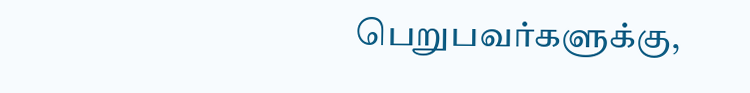பெறுபவர்களுக்கு,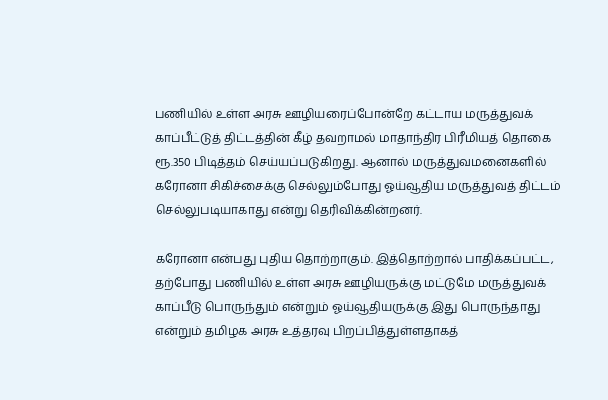பணியில் உள்ள அரசு ஊழியரைப்போன்றே கட்டாய மருத்துவக் காப்பீட்டுத் திட்டத்தின் கீழ் தவறாமல் மாதாந்திர பிரீமியத் தொகை ரூ.350 பிடித்தம் செய்யப்படுகிறது. ஆனால் மருத்துவமனைகளில் கரோனா சிகிச்சைக்கு செல்லும்போது ஓய்வூதிய மருத்துவத் திட்டம் செல்லுபடியாகாது என்று தெரிவிக்கின்றனர்.

கரோனா என்பது புதிய தொற்றாகும். இத்தொற்றால் பாதிக்கப்பட்ட, தற்போது பணியில் உள்ள அரசு ஊழியருக்கு மட்டுமே மருத்துவக் காப்பீடு பொருந்தும் என்றும் ஓய்வூதியருக்கு இது பொருந்தாது என்றும் தமிழக அரசு உத்தரவு பிறப்பித்துள்ளதாகத்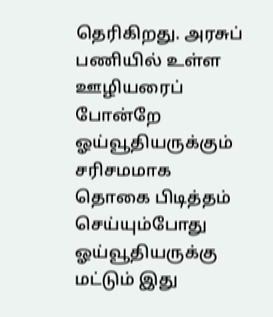தெரிகிறது. அரசுப் பணியில் உள்ள ஊழியரைப் போன்றே ஓய்வூதியருக்கும் சரிசமமாக தொகை பிடித்தம் செய்யும்போது ஓய்வூதியருக்கு மட்டும் இது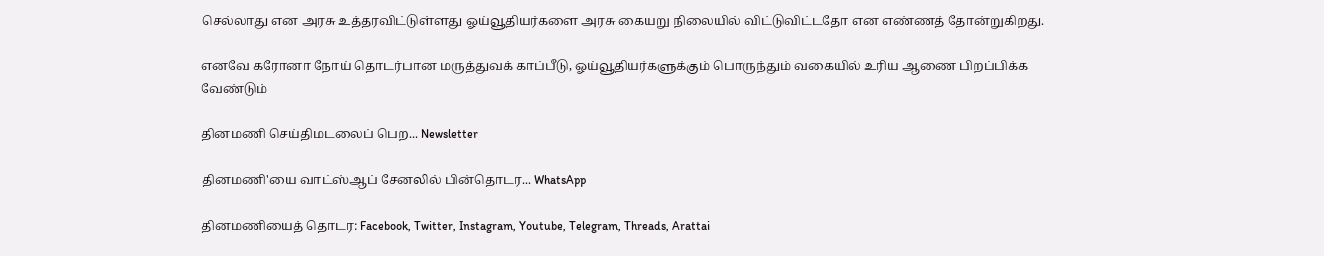செல்லாது என அரசு உத்தரவிட்டுள்ளது ஓய்வூதியர்களை அரசு கையறு நிலையில் விட்டுவிட்டதோ என எண்ணத் தோன்றுகிறது.

எனவே கரோனா நோய் தொடர்பான மருத்துவக் காப்பீடு, ஓய்வூதியர்களுக்கும் பொருந்தும் வகையில் உரிய ஆணை பிறப்பிக்க வேண்டும்

தினமணி செய்திமடலைப் பெற... Newsletter

தினமணி'யை வாட்ஸ்ஆப் சேனலில் பின்தொடர... WhatsApp

தினமணியைத் தொடர: Facebook, Twitter, Instagram, Youtube, Telegram, Threads, Arattai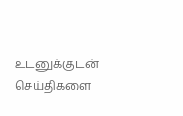உடனுக்குடன் செய்திகளை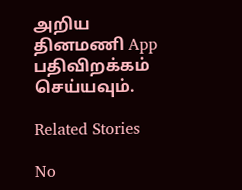அறிய தினமணி App பதிவிறக்கம் செய்யவும்.

Related Stories

No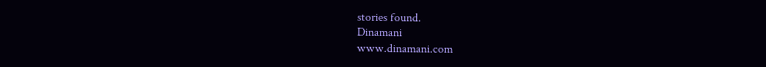stories found.
Dinamani
www.dinamani.com